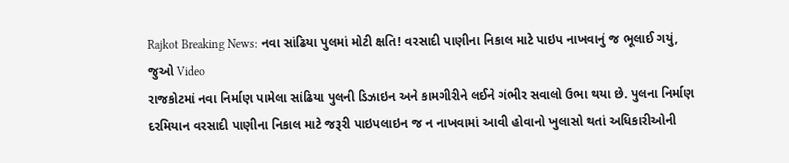Rajkot Breaking News: નવા સાંઢિયા પુલમાં મોટી ક્ષતિ! વરસાદી પાણીના નિકાલ માટે પાઇપ નાખવાનું જ ભૂલાઈ ગયું, જુઓ Video
રાજકોટમાં નવા નિર્માણ પામેલા સાંઢિયા પુલની ડિઝાઇન અને કામગીરીને લઈને ગંભીર સવાલો ઉભા થયા છે. પુલના નિર્માણ દરમિયાન વરસાદી પાણીના નિકાલ માટે જરૂરી પાઇપલાઇન જ ન નાખવામાં આવી હોવાનો ખુલાસો થતાં અધિકારીઓની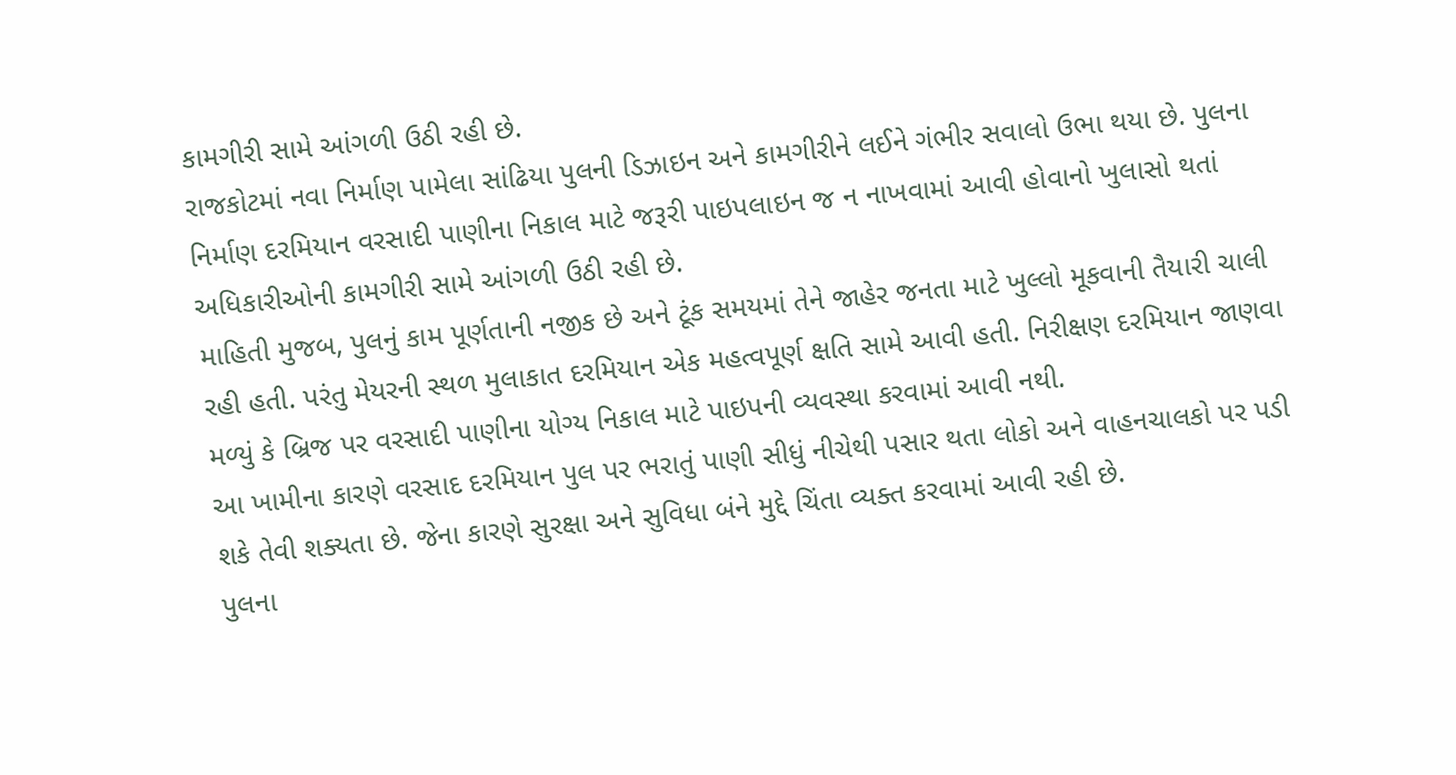કામગીરી સામે આંગળી ઉઠી રહી છે.
રાજકોટમાં નવા નિર્માણ પામેલા સાંઢિયા પુલની ડિઝાઇન અને કામગીરીને લઈને ગંભીર સવાલો ઉભા થયા છે. પુલના નિર્માણ દરમિયાન વરસાદી પાણીના નિકાલ માટે જરૂરી પાઇપલાઇન જ ન નાખવામાં આવી હોવાનો ખુલાસો થતાં અધિકારીઓની કામગીરી સામે આંગળી ઉઠી રહી છે.
માહિતી મુજબ, પુલનું કામ પૂર્ણતાની નજીક છે અને ટૂંક સમયમાં તેને જાહેર જનતા માટે ખુલ્લો મૂકવાની તૈયારી ચાલી રહી હતી. પરંતુ મેયરની સ્થળ મુલાકાત દરમિયાન એક મહત્વપૂર્ણ ક્ષતિ સામે આવી હતી. નિરીક્ષણ દરમિયાન જાણવા મળ્યું કે બ્રિજ પર વરસાદી પાણીના યોગ્ય નિકાલ માટે પાઇપની વ્યવસ્થા કરવામાં આવી નથી.
આ ખામીના કારણે વરસાદ દરમિયાન પુલ પર ભરાતું પાણી સીધું નીચેથી પસાર થતા લોકો અને વાહનચાલકો પર પડી શકે તેવી શક્યતા છે. જેના કારણે સુરક્ષા અને સુવિધા બંને મુદ્દે ચિંતા વ્યક્ત કરવામાં આવી રહી છે.
પુલના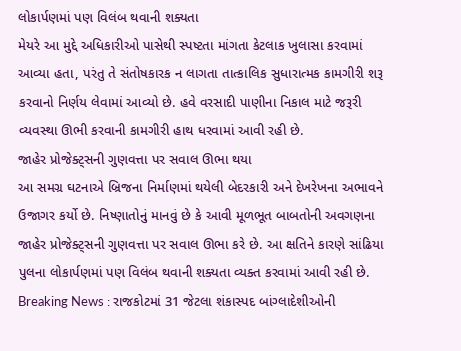લોકાર્પણમાં પણ વિલંબ થવાની શક્યતા
મેયરે આ મુદ્દે અધિકારીઓ પાસેથી સ્પષ્ટતા માંગતા કેટલાક ખુલાસા કરવામાં આવ્યા હતા, પરંતુ તે સંતોષકારક ન લાગતા તાત્કાલિક સુધારાત્મક કામગીરી શરૂ કરવાનો નિર્ણય લેવામાં આવ્યો છે. હવે વરસાદી પાણીના નિકાલ માટે જરૂરી વ્યવસ્થા ઊભી કરવાની કામગીરી હાથ ધરવામાં આવી રહી છે.
જાહેર પ્રોજેક્ટ્સની ગુણવત્તા પર સવાલ ઊભા થયા
આ સમગ્ર ઘટનાએ બ્રિજના નિર્માણમાં થયેલી બેદરકારી અને દેખરેખના અભાવને ઉજાગર કર્યો છે. નિષ્ણાતોનું માનવું છે કે આવી મૂળભૂત બાબતોની અવગણના જાહેર પ્રોજેક્ટ્સની ગુણવત્તા પર સવાલ ઊભા કરે છે. આ ક્ષતિને કારણે સાંઢિયા પુલના લોકાર્પણમાં પણ વિલંબ થવાની શક્યતા વ્યક્ત કરવામાં આવી રહી છે.
Breaking News : રાજકોટમાં 31 જેટલા શંકાસ્પદ બાંગ્લાદેશીઓની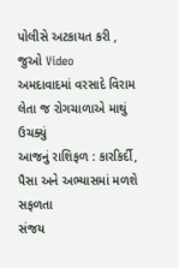પોલીસે અટકાયત કરી , જુઓ Video
અમદાવાદમાં વરસાદે વિરામ લેતા જ રોગચાળાએ માથું ઉચક્યું
આજનું રાશિફળ : કારકિર્દી, પૈસા અને અભ્યાસમાં મળશે સફળતા
સંજય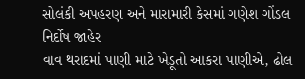સોલંકી અપહરણ અને મારામારી કેસમાં ગણેશ ગોંડલ નિર્દોષ જાહેર
વાવ થરાદમાં પાણી માટે ખેડૂતો આકરા પાણીએ, ઢોલ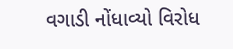વગાડી નોંધાવ્યો વિરોધ